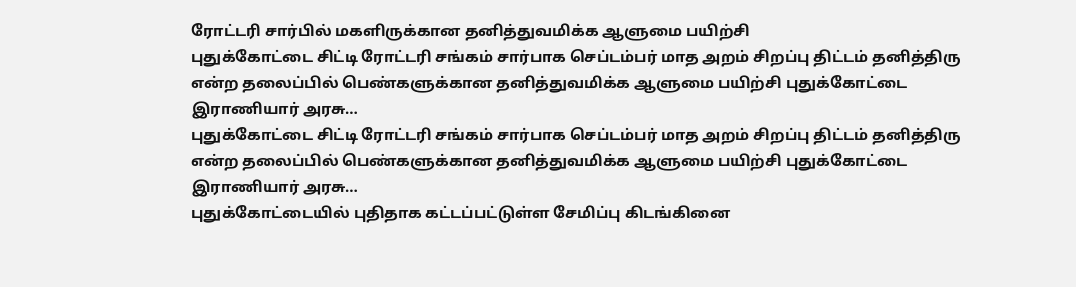ரோட்டரி சார்பில் மகளிருக்கான தனித்துவமிக்க ஆளுமை பயிற்சி
புதுக்கோட்டை சிட்டி ரோட்டரி சங்கம் சார்பாக செப்டம்பர் மாத அறம் சிறப்பு திட்டம் தனித்திரு என்ற தலைப்பில் பெண்களுக்கான தனித்துவமிக்க ஆளுமை பயிற்சி புதுக்கோட்டை இராணியார் அரசு…
புதுக்கோட்டை சிட்டி ரோட்டரி சங்கம் சார்பாக செப்டம்பர் மாத அறம் சிறப்பு திட்டம் தனித்திரு என்ற தலைப்பில் பெண்களுக்கான தனித்துவமிக்க ஆளுமை பயிற்சி புதுக்கோட்டை இராணியார் அரசு…
புதுக்கோட்டையில் புதிதாக கட்டப்பட்டுள்ள சேமிப்பு கிடங்கினை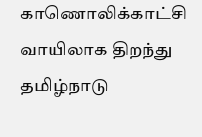காணொலிக்காட்சி வாயிலாக திறந்து தமிழ்நாடு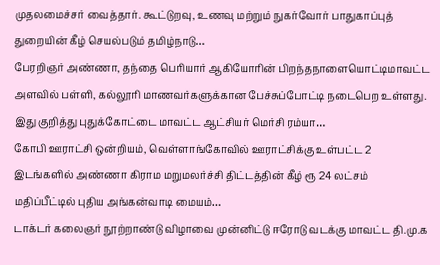முதலமைச்சர் வைத்தார். கூட்டுறவு, உணவு மற்றும் நுகர்வோர் பாதுகாப்புத் துறையின் கீழ் செயல்படும் தமிழ்நாடு…
பேரறிஞர் அண்ணா, தந்தை பெரியார் ஆகியோரின் பிறந்தநாளையொட்டிமாவட்ட அளவில் பள்ளி, கல்லூரி மாணவர்களுக்கான பேச்சுப்போட்டி நடைபெற உள்ளது. இது குறித்து புதுக்கோட்டை மாவட்ட ஆட்சியர் மெர்சி ரம்யா…
கோபி ஊராட்சி ஒன்றியம், வெள்ளாங்கோவில் ஊராட்சிக்கு உள்பட்ட 2 இடங்களில் அண்ணா கிராம மறுமலர்ச்சி திட்டத்தின் கீழ் ரூ 24 லட்சம் மதிப்பீட்டில் புதிய அங்கன்வாடி மையம்…
டாக்டர் கலைஞர் நூற்றாண்டு விழாவை முன்னிட்டு ஈரோடு வடக்கு மாவட்ட தி.மு.க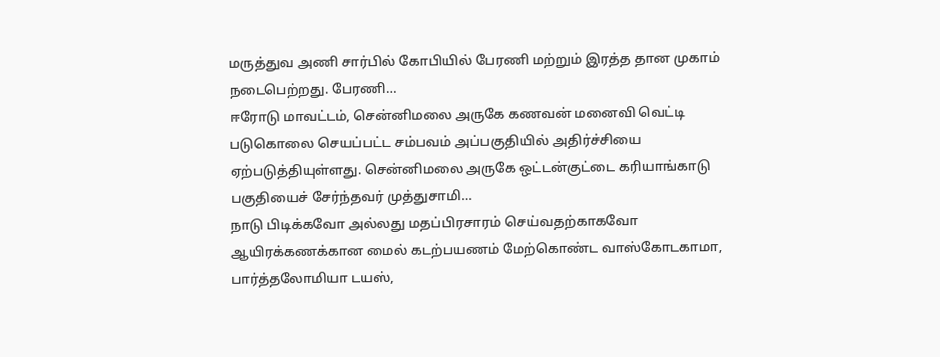மருத்துவ அணி சார்பில் கோபியில் பேரணி மற்றும் இரத்த தான முகாம் நடைபெற்றது. பேரணி…
ஈரோடு மாவட்டம், சென்னிமலை அருகே கணவன் மனைவி வெட்டி படுகொலை செயப்பட்ட சம்பவம் அப்பகுதியில் அதிர்ச்சியை ஏற்படுத்தியுள்ளது. சென்னிமலை அருகே ஒட்டன்குட்டை கரியாங்காடு பகுதியைச் சேர்ந்தவர் முத்துசாமி…
நாடு பிடிக்கவோ அல்லது மதப்பிரசாரம் செய்வதற்காகவோ ஆயிரக்கணக்கான மைல் கடற்பயணம் மேற்கொண்ட வாஸ்கோடகாமா, பார்த்தலோமியா டயஸ்,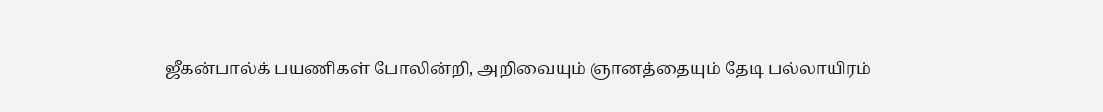ஜீகன்பால்க் பயணிகள் போலின்றி, அறிவையும் ஞானத்தையும் தேடி பல்லாயிரம்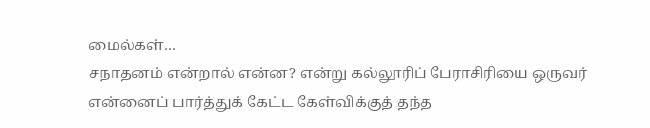மைல்கள்…
சநாதனம் என்றால் என்ன? என்று கல்லூரிப் பேராசிரியை ஒருவர் என்னைப் பார்த்துக் கேட்ட கேள்விக்குத் தந்த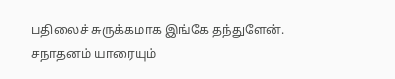பதிலைச் சுருக்கமாக இங்கே தந்துளேன். சநாதனம் யாரையும்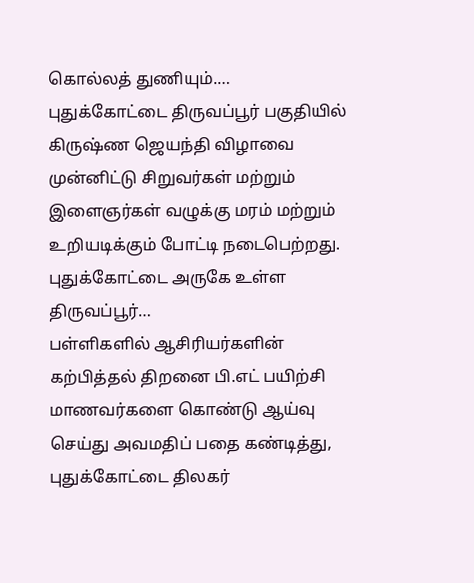கொல்லத் துணியும்.…
புதுக்கோட்டை திருவப்பூர் பகுதியில் கிருஷ்ண ஜெயந்தி விழாவை முன்னிட்டு சிறுவர்கள் மற்றும் இளைஞர்கள் வழுக்கு மரம் மற்றும் உறியடிக்கும் போட்டி நடைபெற்றது. புதுக்கோட்டை அருகே உள்ள திருவப்பூர்…
பள்ளிகளில் ஆசிரியர்களின் கற்பித்தல் திறனை பி.எட் பயிற்சி மாணவர்களை கொண்டு ஆய்வு செய்து அவமதிப் பதை கண்டித்து, புதுக்கோட்டை திலகர்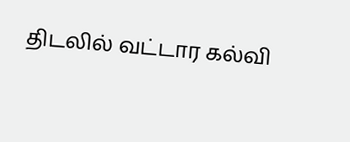திடலில் வட்டார கல்வி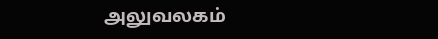அலுவலகம்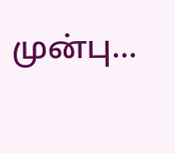முன்பு…